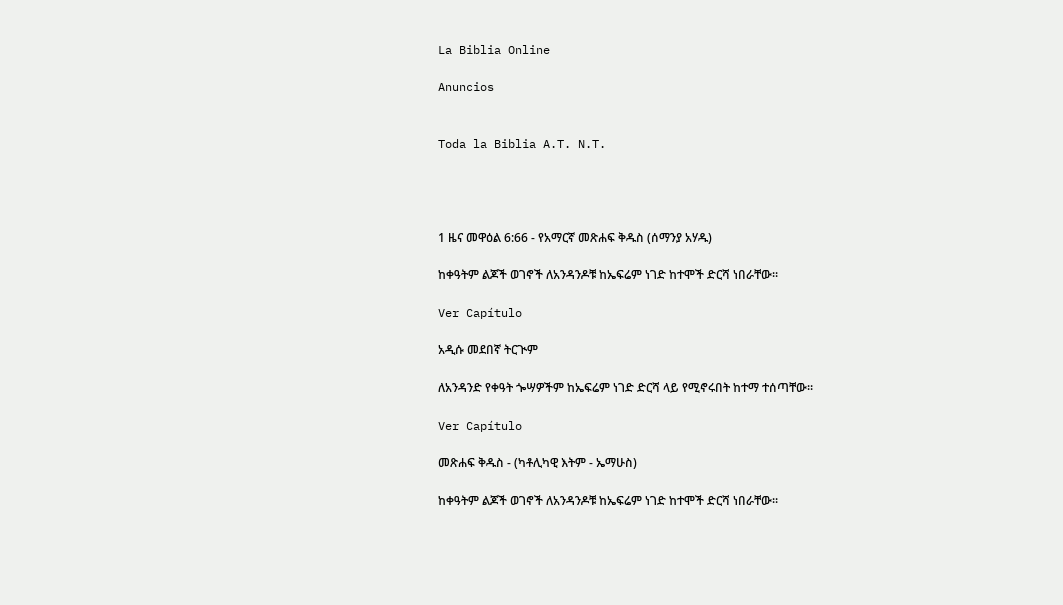La Biblia Online

Anuncios


Toda la Biblia A.T. N.T.




1 ዜና መዋዕል 6:66 - የአማርኛ መጽሐፍ ቅዱስ (ሰማንያ አሃዱ)

ከቀዓትም ልጆች ወገኖች ለአንዳንዶቹ ከኤፍሬም ነገድ ከተሞች ድርሻ ነበራቸው።

Ver Capítulo

አዲሱ መደበኛ ትርጒም

ለአንዳንድ የቀዓት ጐሣዎችም ከኤፍሬም ነገድ ድርሻ ላይ የሚኖሩበት ከተማ ተሰጣቸው።

Ver Capítulo

መጽሐፍ ቅዱስ - (ካቶሊካዊ እትም - ኤማሁስ)

ከቀዓትም ልጆች ወገኖች ለአንዳንዶቹ ከኤፍሬም ነገድ ከተሞች ድርሻ ነበራቸው።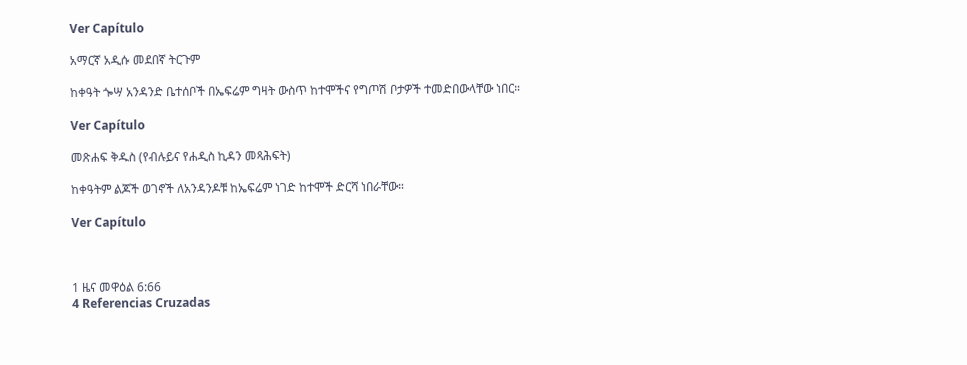Ver Capítulo

አማርኛ አዲሱ መደበኛ ትርጉም

ከቀዓት ጐሣ አንዳንድ ቤተሰቦች በኤፍሬም ግዛት ውስጥ ከተሞችና የግጦሽ ቦታዎች ተመድበውላቸው ነበር።

Ver Capítulo

መጽሐፍ ቅዱስ (የብሉይና የሐዲስ ኪዳን መጻሕፍት)

ከቀዓትም ልጆች ወገኖች ለአንዳንዶቹ ከኤፍሬም ነገድ ከተሞች ድርሻ ነበራቸው።

Ver Capítulo



1 ዜና መዋዕል 6:66
4 Referencias Cruzadas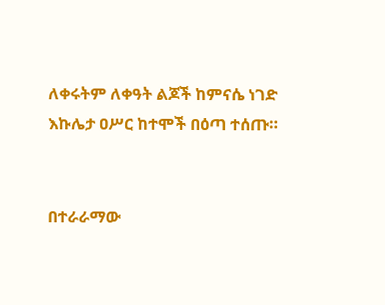ለቀሩትም ለቀዓት ልጆች ከምናሴ ነገድ እኩሌታ ዐሥር ከተሞች በዕጣ ተሰጡ።


በተራራማው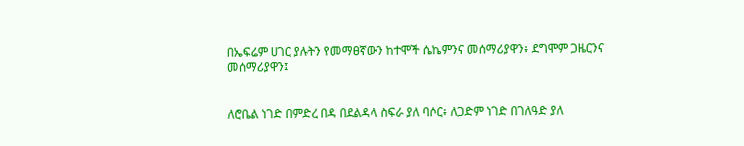በኤፍሬም ሀገር ያሉትን የመማፀኛውን ከተሞች ሴኬምንና መሰማሪያዋን፥ ደግሞም ጋዜርንና መሰማሪያዋን፤


ለሮቤል ነገድ በምድረ በዳ በደልዳላ ስፍራ ያለ ባሶር፥ ለጋድም ነገድ በገለዓድ ያለ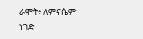ራሞት፥ ለምናሴም ነገድ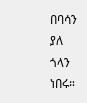በባሳን ያለ ጎላን ነበሩ።